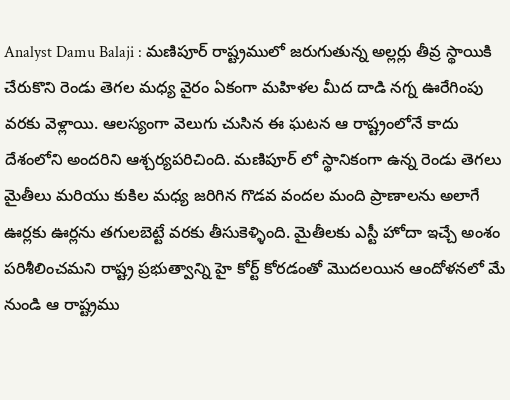Analyst Damu Balaji : మణిపూర్ రాష్ట్రములో జరుగుతున్న అల్లర్లు తీవ్ర స్థాయికి చేరుకొని రెండు తెగల మధ్య వైరం ఏకంగా మహిళల మీద దాడి నగ్న ఊరేగింపు వరకు వెళ్లాయి. ఆలస్యంగా వెలుగు చుసిన ఈ ఘటన ఆ రాష్ట్రంలోనే కాదు దేశంలోని అందరిని ఆశ్చర్యపరిచింది. మణిపూర్ లో స్థానికంగా ఉన్న రెండు తెగలు మైతీలు మరియు కుకిల మధ్య జరిగిన గొడవ వందల మంది ప్రాణాలను అలాగే ఊర్లకు ఊర్లను తగులబెట్టే వరకు తీసుకెళ్ళింది. మైతీలకు ఎస్టీ హోదా ఇచ్చే అంశం పరిశీలించమని రాష్ట్ర ప్రభుత్వాన్ని హై కోర్ట్ కోరడంతో మొదలయిన ఆందోళనలో మే నుండి ఆ రాష్ట్రము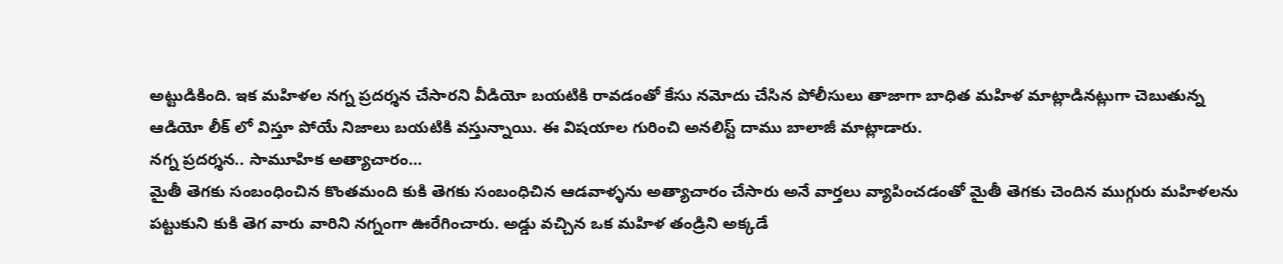అట్టుడికింది. ఇక మహిళల నగ్న ప్రదర్శన చేసారని వీడియో బయటికి రావడంతో కేసు నమోదు చేసిన పోలీసులు తాజాగా బాధిత మహిళ మాట్లాడినట్లుగా చెబుతున్న ఆడియో లీక్ లో విస్తూ పోయే నిజాలు బయటికి వస్తున్నాయి. ఈ విషయాల గురించి అనలిస్ట్ దాము బాలాజీ మాట్లాడారు.
నగ్న ప్రదర్శన.. సామూహిక అత్యాచారం…
మైతీ తెగకు సంబంధించిన కొంతమంది కుకి తెగకు సంబంధిచిన ఆడవాళ్ళను అత్యాచారం చేసారు అనే వార్తలు వ్యాపించడంతో మైతీ తెగకు చెందిన ముగ్గురు మహిళలను పట్టుకుని కుకి తెగ వారు వారిని నగ్నంగా ఊరేగించారు. అడ్డు వచ్చిన ఒక మహిళ తండ్రిని అక్కడే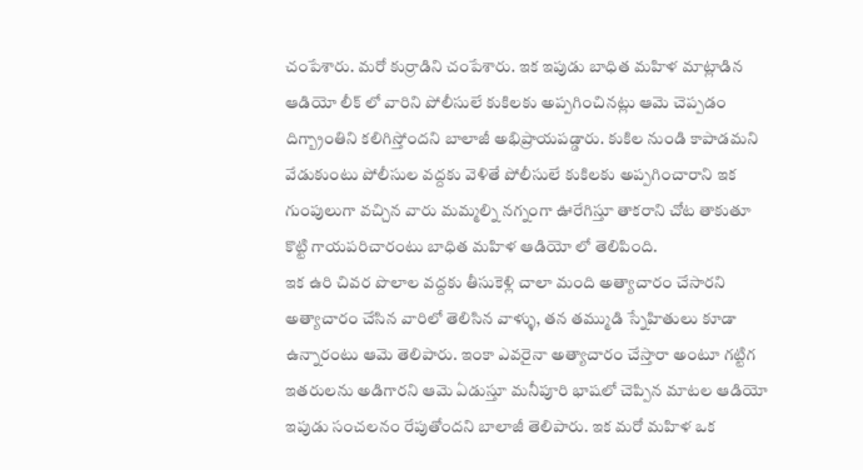చంపేశారు. మరో కుర్రాడిని చంపేశారు. ఇక ఇపుడు బాధిత మహిళ మాట్లాడిన ఆడియో లీక్ లో వారిని పోలీసులే కుకిలకు అప్పగించినట్లు ఆమె చెప్పడం దిగ్బ్రాంతిని కలిగిస్తోందని బాలాజీ అభిప్రాయపడ్డారు. కుకిల నుండి కాపాడమని వేడుకుంటు పోలీసుల వద్దకు వెళితే పోలీసులే కుకిలకు అప్పగించారాని ఇక గుంపులుగా వచ్చిన వారు మమ్మల్ని నగ్నంగా ఊరేగిస్తూ తాకరాని చోట తాకుతూ కొట్టి గాయపరిచారంటు బాధిత మహిళ ఆడియో లో తెలిపింది.
ఇక ఉరి చివర పొలాల వద్దకు తీసుకెళ్లి చాలా మంది అత్యాచారం చేసారని అత్యాచారం చేసిన వారిలో తెలిసిన వాళ్ళు, తన తమ్ముడి స్నేహితులు కూడా ఉన్నారంటు ఆమె తెలిపారు. ఇంకా ఎవరైనా అత్యాచారం చేస్తారా అంటూ గట్టిగ ఇతరులను అడిగారని ఆమె ఏడుస్తూ మనీపూరి భాషలో చెప్పిన మాటల ఆడియో ఇపుడు సంచలనం రేపుతోందని బాలాజీ తెలిపారు. ఇక మరో మహిళ ఒక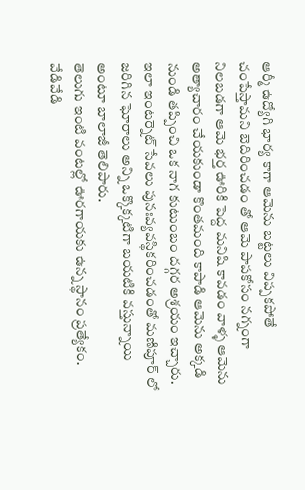ఆర్మీ ఉద్యోగి భార్య కాగా ఆమెను బట్టలు విప్పకపోతే చంపేస్తామని బెదిరించడం తో ఆమె పాపకోసం నగ్నంగా నిలబడగా ఆమె భర్త ఊరికి పెద్ద మనిషి కావడం వాళ్ళ ఆమెను అత్యాచారం చేయకుండా కొంతమంది కాపాడి ఆమెను అక్కడి నుండి తప్పించి ఒక నాగ కుటుంబం దగ్గర అశ్రయం ఇచ్చారు. ఇలా ఇంటర్నెట్ సేవలు పునఃవ్యవస్థికరించడంతో మణిపూర్ లో జరిగిన ఘోరాలు అన్ని ఒక్కొక్కటిగా బయటికి వస్తున్నాయి అంటూ బాలాజీ తెలిపారు.
తెలుగు ఇంటి వంటల్లో ఊరగాయకు ఉన్న స్థానం ప్రత్యేకం. వేడివేడి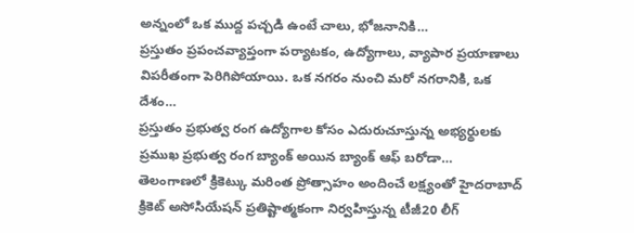అన్నంలో ఒక ముద్ద పచ్చడి ఉంటే చాలు, భోజనానికి…
ప్రస్తుతం ప్రపంచవ్యాప్తంగా పర్యాటకం, ఉద్యోగాలు, వ్యాపార ప్రయాణాలు విపరీతంగా పెరిగిపోయాయి. ఒక నగరం నుంచి మరో నగరానికి, ఒక దేశం…
ప్రస్తుతం ప్రభుత్వ రంగ ఉద్యోగాల కోసం ఎదురుచూస్తున్న అభ్యర్థులకు ప్రముఖ ప్రభుత్వ రంగ బ్యాంక్ అయిన బ్యాంక్ ఆఫ్ బరోడా…
తెలంగాణలో క్రికెట్కు మరింత ప్రోత్సాహం అందించే లక్ష్యంతో హైదరాబాద్ క్రికెట్ అసోసియేషన్ ప్రతిష్టాత్మకంగా నిర్వహిస్తున్న టీజీ20 లీగ్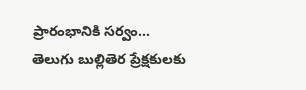ప్రారంభానికి సర్వం…
తెలుగు బుల్లితెర ప్రేక్షకులకు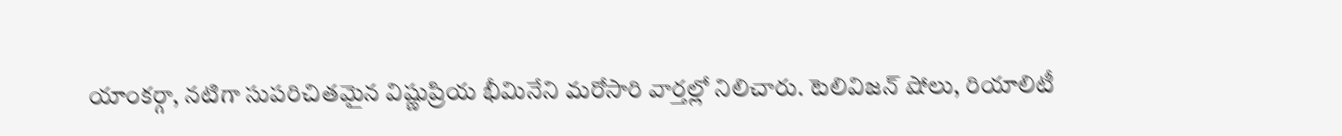యాంకర్గా, నటిగా సుపరిచితమైన విష్ణుప్రియ భీమినేని మరోసారి వార్తల్లో నిలిచారు. టెలివిజన్ షోలు, రియాలిటీ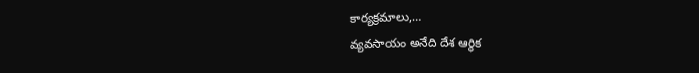కార్యక్రమాలు,…
వ్యవసాయం అనేది దేశ ఆర్థిక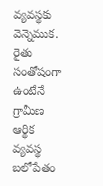వ్యవస్థకు వెన్నెముక. రైతు సంతోషంగా ఉంటేనే గ్రామీణ ఆర్థిక వ్యవస్థ బలోపేతం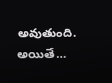అవుతుంది. అయితే…